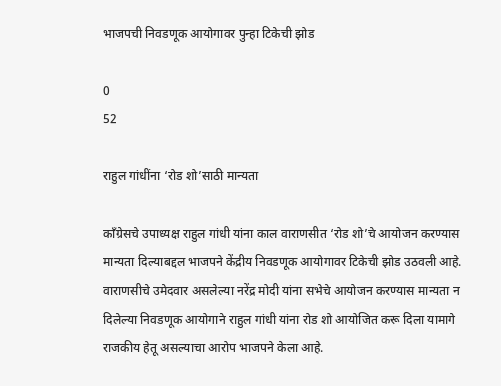भाजपची निवडणूक आयोगावर पुन्हा टिकेची झोड

0
52

राहुल गांधींना ‘रोड शो’साठी मान्यता

कॉंग्रेसचे उपाध्यक्ष राहुल गांधी यांना काल वाराणसीत ‘रोड शो’चे आयोजन करण्यास मान्यता दिल्याबद्दल भाजपने केंद्रीय निवडणूक आयोगावर टिकेची झोड उठवली आहे. वाराणसीचे उमेदवार असलेल्या नरेंद्र मोदी यांना सभेचे आयोजन करण्यास मान्यता न दिलेल्या निवडणूक आयोगाने राहुल गांधी यांना रोड शो आयोजित करू दिला यामागे राजकीय हेतू असल्याचा आरोप भाजपने केला आहे.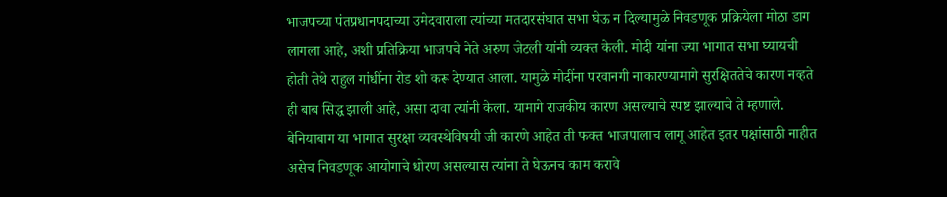भाजपच्या पंतप्रधानपदाच्या उमेदवाराला त्यांच्या मतदारसंघात सभा घेऊ न दिल्यामुळे निवडणूक प्रक्रियेला मोठा डाग लागला आहे, अशी प्रतिक्रिया भाजपचे नेते अरुण जेटली यांनी व्यक्त केली. मोदी यांना ज्या भागात सभा घ्यायची होती तेथे राहुल गांधींना रोड शो करू देण्यात आला. यामुळे मोदींना परवानगी नाकारण्यामागे सुरक्षिततेचे कारण नव्हते ही बाब सिद्ध झाली आहे, असा दावा त्यांनी केला. यामागे राजकीय कारण असल्याचे स्पष्ट झाल्याचे ते म्हणाले. बेनियाबाग या भागात सुरक्षा व्यवस्थेविषयी जी कारणे आहेत ती फक्त भाजपालाच लागू आहेत इतर पक्षांसाठी नाहीत असेच निवडणूक आयोगाचे धोरण असल्यास त्यांना ते घेऊनच काम करावे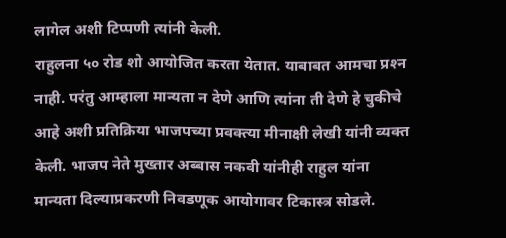लागेल अशी टिप्पणी त्यांनी केली.
राहुलना ५० रोड शो आयोजित करता येतात. याबाबत आमचा प्रश्‍न नाही. परंतु आम्हाला मान्यता न देणे आणि त्यांना ती देणे हे चुकीचे आहे अशी प्रतिक्रिया भाजपच्या प्रवक्त्या मीनाक्षी लेखी यांनी व्यक्त केली. भाजप नेते मुख्तार अब्बास नकवी यांनीही राहुल यांना मान्यता दिल्याप्रकरणी निवडणूक आयोगावर टिकास्त्र सोडले.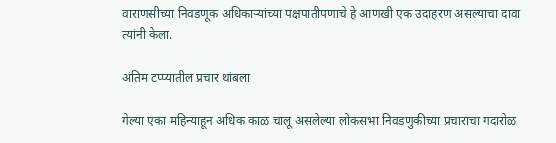वाराणसीच्या निवडणूक अधिकार्‍यांच्या पक्षपातीपणाचे हे आणखी एक उदाहरण असल्याचा दावा त्यांनी केला.

अंतिम टप्प्यातील प्रचार थांबला

गेल्या एका महिन्याहून अधिक काळ चालू असलेल्या लोकसभा निवडणुकीच्या प्रचाराचा गदारोळ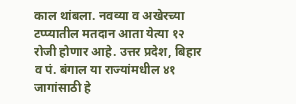काल थांबला. नवव्या व अखेरच्या टप्प्यातील मतदान आता येत्या १२ रोजी होणार आहे. उत्तर प्रदेश, बिहार व पं. बंगाल या राज्यांमधील ४१ जागांसाठी हे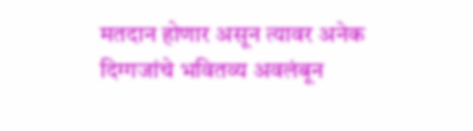मतदान होणार असून त्यावर अनेक दिग्गजांचे भवितव्य अवलंबून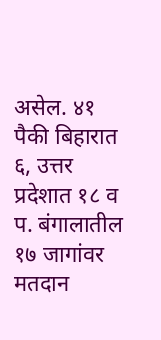असेल. ४१ पैकी बिहारात ६, उत्तर प्रदेशात १८ व प. बंगालातील १७ जागांवर मतदान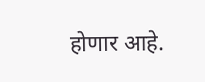होणार आहे.